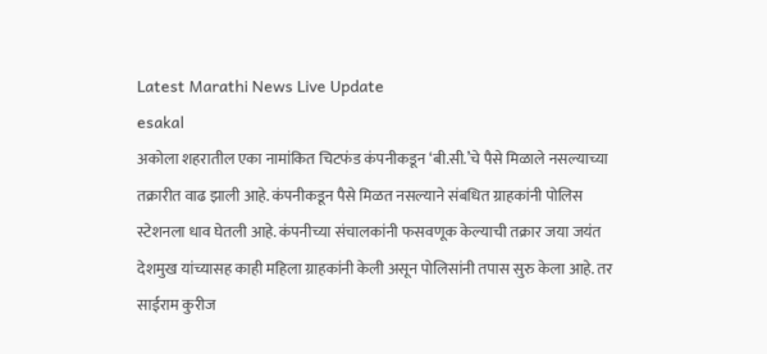Latest Marathi News Live Update
esakal
अकोला शहरातील एका नामांकित चिटफंड कंपनीकडून ‘बी.सी.’चे पैसे मिळाले नसल्याच्या तक्रारीत वाढ झाली आहे. कंपनीकडून पैसे मिळत नसल्याने संबधित ग्राहकांनी पोलिस स्टेशनला धाव घेतली आहे. कंपनीच्या संचालकांनी फसवणूक केल्याची तक्रार जया जयंत देशमुख यांच्यासह काही महिला ग्राहकांनी केली असून पोलिसांनी तपास सुरु केला आहे. तर साईराम कुरीज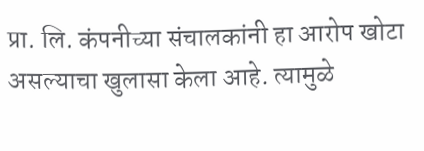प्रा. लि. कंपनीच्या संचालकांनी हा आरोप खोटा असल्याचा खुलासा केला आहे. त्यामुळे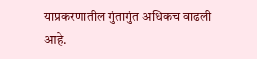याप्रकरणातील गुंतागुंत अधिकच वाढली आहे.